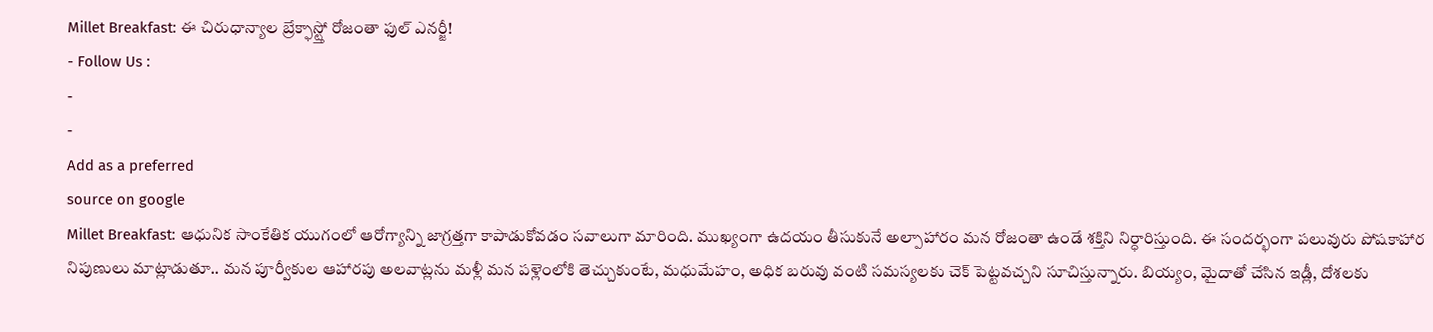Millet Breakfast: ఈ చిరుధాన్యాల బ్రేక్ఫాస్ట్తో రోజంతా ఫుల్ ఎనర్జీ!
- Follow Us :
-
-
Add as a preferred
source on google
Millet Breakfast: ఆధునిక సాంకేతిక యుగంలో ఆరోగ్యాన్ని జాగ్రత్తగా కాపాడుకోవడం సవాలుగా మారింది. ముఖ్యంగా ఉదయం తీసుకునే అల్పాహారం మన రోజంతా ఉండే శక్తిని నిర్ధారిస్తుంది. ఈ సందర్భంగా పలువురు పోషకాహార నిపుణులు మాట్లాడుతూ.. మన పూర్వీకుల ఆహారపు అలవాట్లను మళ్లీ మన పళ్లెంలోకి తెచ్చుకుంటే, మధుమేహం, అధిక బరువు వంటి సమస్యలకు చెక్ పెట్టవచ్చని సూచిస్తున్నారు. బియ్యం, మైదాతో చేసిన ఇడ్లీ, దోశలకు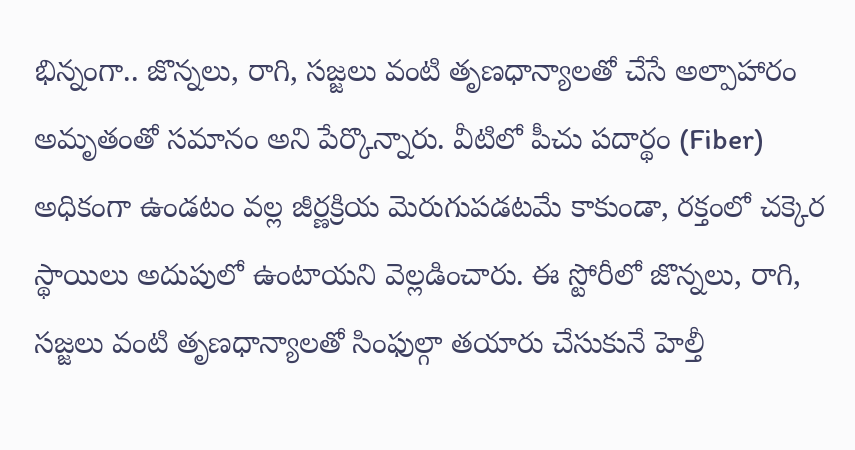భిన్నంగా.. జొన్నలు, రాగి, సజ్జలు వంటి తృణధాన్యాలతో చేసే అల్పాహారం అమృతంతో సమానం అని పేర్కొన్నారు. వీటిలో పీచు పదార్థం (Fiber) అధికంగా ఉండటం వల్ల జీర్ణక్రియ మెరుగుపడటమే కాకుండా, రక్తంలో చక్కెర స్థాయిలు అదుపులో ఉంటాయని వెల్లడించారు. ఈ స్టోరీలో జొన్నలు, రాగి, సజ్జలు వంటి తృణధాన్యాలతో సింఫుల్గా తయారు చేసుకునే హెల్తీ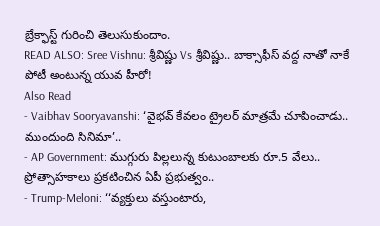బ్రేక్ఫాస్ట్ గురించి తెలుసుకుందాం.
READ ALSO: Sree Vishnu: శ్రీవిష్ణు Vs శ్రీవిష్ణు.. బాక్సాఫీస్ వద్ద నాతో నాకే పోటీ అంటున్న యువ హీరో!
Also Read
- Vaibhav Sooryavanshi: ‘వైభవ్ కేవలం ట్రైలర్ మాత్రమే చూపించాడు.. ముందుంది సినిమా’..
- AP Government: ముగ్గురు పిల్లలున్న కుటుంబాలకు రూ.5 వేలు.. ప్రోత్సాహకాలు ప్రకటించిన ఏపీ ప్రభుత్వం..
- Trump-Meloni: ‘‘వ్యక్తులు వస్తుంటారు,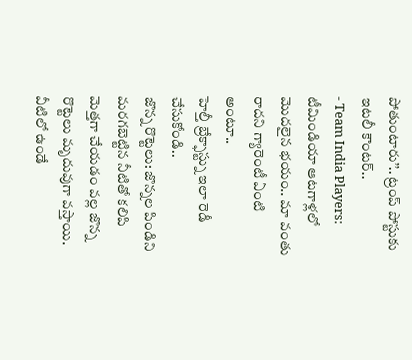పోతుంటారు’’.. ట్రంప్ పోస్టుకు ఇటలీ కౌంటర్..
- Team India Players: టీమిండియా ఆటగాళ్లలో మొదలైన భయం.. మా వంతు రాదని గ్యారెంటీ ఏంటి అంటూ..
హెల్తీ బ్రేక్ఫాస్ట్ను ఇలా రెడీ చేసుకోండి..
జొన్న రొట్టెలు: జొన్నల పిండిని మరగబెట్టిన నీటితో కలిపి మెత్తగా చేయడం వల్ల జొన్న రొట్టెలు మృదువుగా వస్తాయి. వీటిలో ఉండే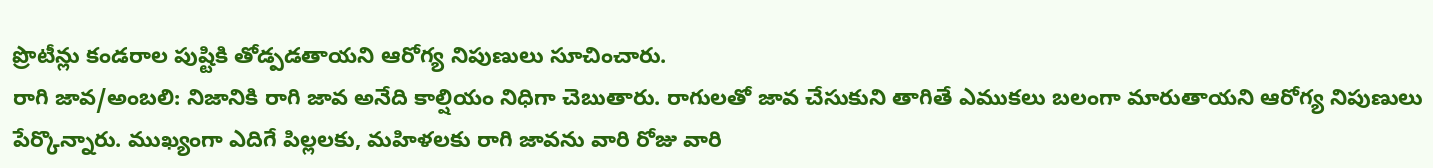ప్రొటీన్లు కండరాల పుష్టికి తోడ్పడతాయని ఆరోగ్య నిపుణులు సూచించారు.
రాగి జావ/అంబలి: నిజానికి రాగి జావ అనేది కాల్షియం నిధిగా చెబుతారు. రాగులతో జావ చేసుకుని తాగితే ఎముకలు బలంగా మారుతాయని ఆరోగ్య నిపుణులు పేర్కొన్నారు. ముఖ్యంగా ఎదిగే పిల్లలకు, మహిళలకు రాగి జావను వారి రోజు వారి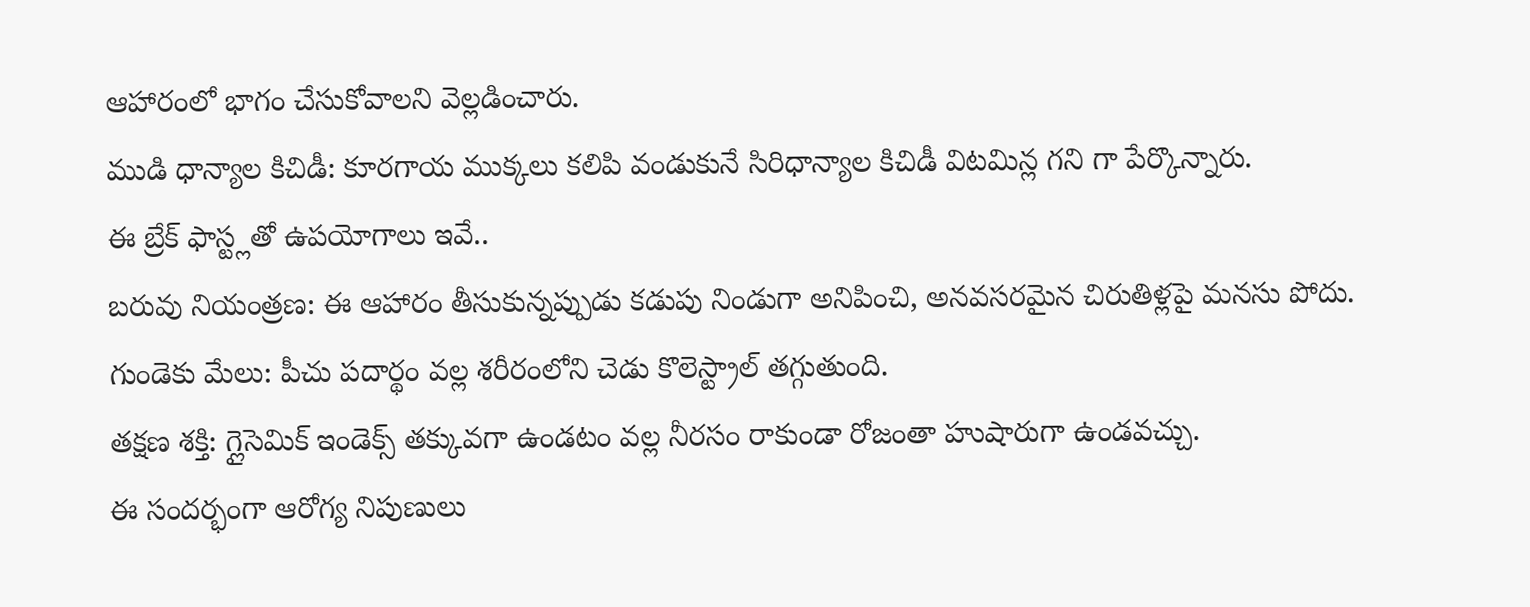ఆహారంలో భాగం చేసుకోవాలని వెల్లడించారు.
ముడి ధాన్యాల కిచిడీ: కూరగాయ ముక్కలు కలిపి వండుకునే సిరిధాన్యాల కిచిడీ విటమిన్ల గని గా పేర్కొన్నారు.
ఈ బ్రేక్ ఫాస్ట్లతో ఉపయోగాలు ఇవే..
బరువు నియంత్రణ: ఈ ఆహారం తీసుకున్నప్పుడు కడుపు నిండుగా అనిపించి, అనవసరమైన చిరుతిళ్లపై మనసు పోదు.
గుండెకు మేలు: పీచు పదార్థం వల్ల శరీరంలోని చెడు కొలెస్ట్రాల్ తగ్గుతుంది.
తక్షణ శక్తి: గ్లైసెమిక్ ఇండెక్స్ తక్కువగా ఉండటం వల్ల నీరసం రాకుండా రోజంతా హుషారుగా ఉండవచ్చు.
ఈ సందర్భంగా ఆరోగ్య నిపుణులు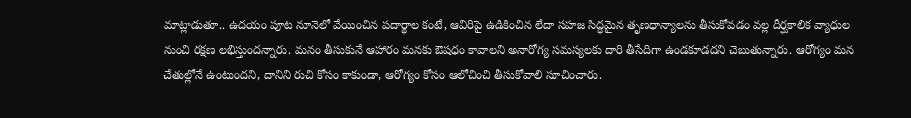మాట్లాడుతూ.. ఉదయం పూట నూనెలో వేయించిన పదార్థాల కంటే, ఆవిరిపై ఉడికించిన లేదా సహజ సిద్ధమైన తృణధాన్యాలను తీసుకోవడం వల్ల దీర్ఘకాలిక వ్యాధుల నుంచి రక్షణ లభిస్తుందన్నారు. మనం తీసుకునే ఆహారం మనకు ఔషధం కావాలని అనారోగ్య సమస్యలకు దారి తీసేదిగా ఉండకూడదని చెబుతున్నారు. ఆరోగ్యం మన చేతుల్లోనే ఉంటుందని, దానిని రుచి కోసం కాకుండా, ఆరోగ్యం కోసం ఆలోచించి తీసుకోవాలి సూచించారు.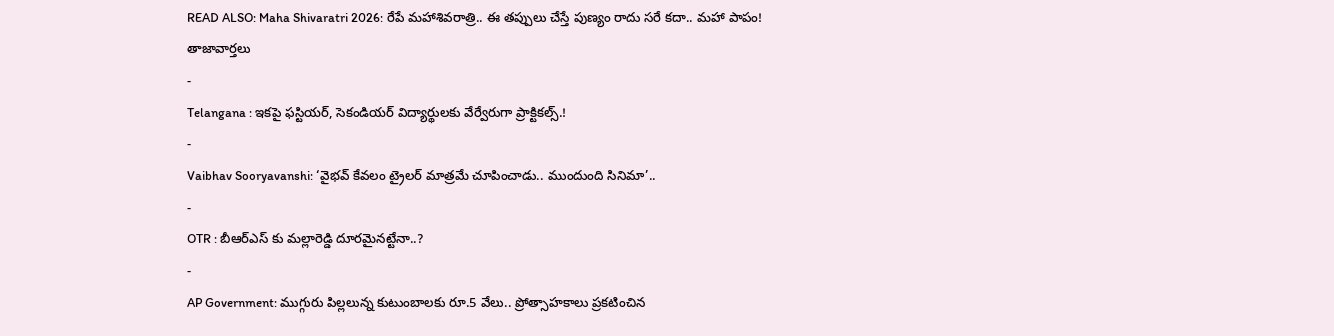READ ALSO: Maha Shivaratri 2026: రేపే మహాశివరాత్రి.. ఈ తప్పులు చేస్తే పుణ్యం రాదు సరే కదా.. మహా పాపం!
తాజావార్తలు
-
Telangana : ఇకపై ఫస్టియర్, సెకండియర్ విద్యార్థులకు వేర్వేరుగా ప్రాక్టికల్స్.!
-
Vaibhav Sooryavanshi: ‘వైభవ్ కేవలం ట్రైలర్ మాత్రమే చూపించాడు.. ముందుంది సినిమా’..
-
OTR : బీఆర్ఎస్ కు మల్లారెడ్డి దూరమైనట్టేనా..?
-
AP Government: ముగ్గురు పిల్లలున్న కుటుంబాలకు రూ.5 వేలు.. ప్రోత్సాహకాలు ప్రకటించిన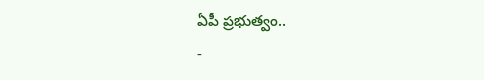ఏపీ ప్రభుత్వం..
-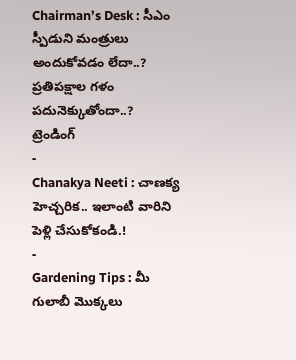Chairman’s Desk : సీఎం స్పీడుని మంత్రులు అందుకోవడం లేదా..? ప్రతిపక్షాల గళం పదునెక్కుతోందా..?
ట్రెండింగ్
-
Chanakya Neeti : చాణక్య హెచ్చరిక.. ఇలాంటి వారిని పెళ్లి చేసుకోకండి.!
-
Gardening Tips : మీ గులాబీ మొక్కలు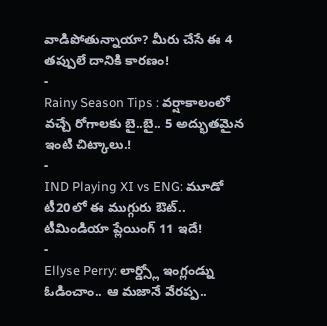వాడిపోతున్నాయా? మీరు చేసే ఈ 4 తప్పులే దానికి కారణం!
-
Rainy Season Tips : వర్షాకాలంలో వచ్చే రోగాలకు బై..బై.. 5 అద్భుతమైన ఇంటి చిట్కాలు.!
-
IND Playing XI vs ENG: మూడో టీ20లో ఈ ముగ్గురు ఔట్.. టీమిండియా ప్లేయింగ్ 11 ఇదే!
-
Ellyse Perry: లార్డ్స్లో ఇంగ్లండ్ను ఓడించాం.. ఆ మజానే వేరప్ప..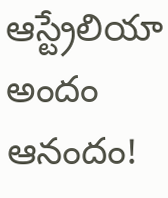ఆస్ట్రేలియా అందం ఆనందం!